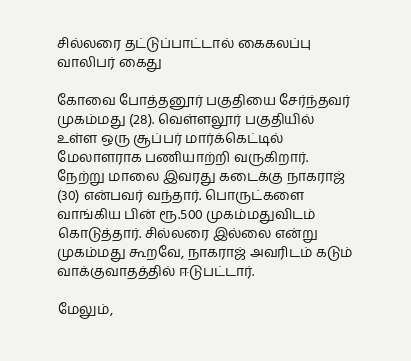சில்லரை தட்டுப்பாட்டால் கைகலப்பு வாலிபர் கைது

கோவை போத்தனூர் பகுதியை சேர்ந்தவர் முகம்மது (28). வெள்ளலூர் பகுதியில் உள்ள ஒரு சூப்பர் மார்க்கெட்டில் மேலாளராக பணியாற்றி வருகிறார். நேற்று மாலை இவரது கடைக்கு நாகராஜ் (30) என்பவர் வந்தார். பொருட்களை வாங்கிய பின் ரூ.500 முகம்மதுவிடம் கொடுத்தார். சில்லரை இல்லை என்று முகம்மது கூறவே, நாகராஜ் அவரிடம் கடும் வாக்குவாதத்தில் ஈடுபட்டார்.

மேலும்,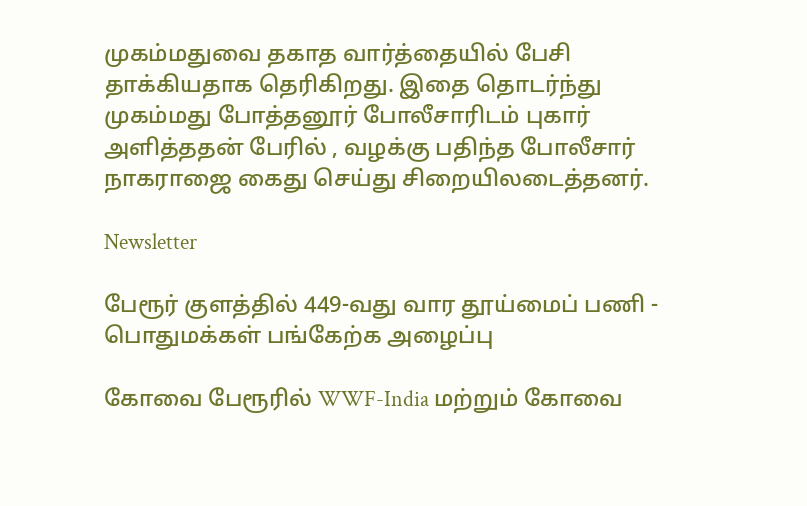முகம்மதுவை தகாத வார்த்தையில் பேசி தாக்கியதாக தெரிகிறது. இதை தொடர்ந்து முகம்மது போத்தனூர் போலீசாரிடம் புகார் அளித்ததன் பேரில் , வழக்கு பதிந்த போலீசார் நாகராஜை கைது செய்து சிறையிலடைத்தனர்.

Newsletter

பேரூர் குளத்தில் 449-வது வார தூய்மைப் பணி - பொதுமக்கள் பங்கேற்க அழைப்பு

கோவை பேரூரில் WWF-India மற்றும் கோவை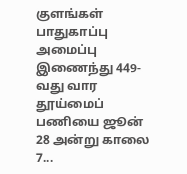குளங்கள் பாதுகாப்பு அமைப்பு இணைந்து 449-வது வார தூய்மைப் பணியை ஜூன் 28 அன்று காலை 7...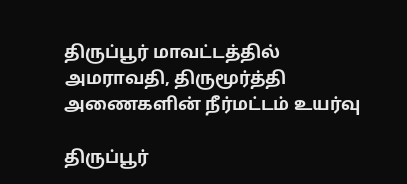திருப்பூர் மாவட்டத்தில் அமராவதி, திருமூர்த்தி அணைகளின் நீர்மட்டம் உயர்வு

திருப்பூர்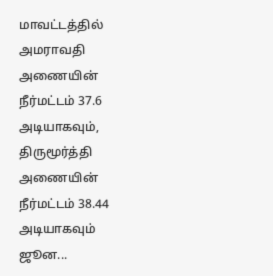மாவட்டத்தில் அமராவதி அணையின் நீர்மட்டம் 37.6 அடியாகவும், திருமூர்த்தி அணையின் நீர்மட்டம் 38.44 அடியாகவும் ஜூன...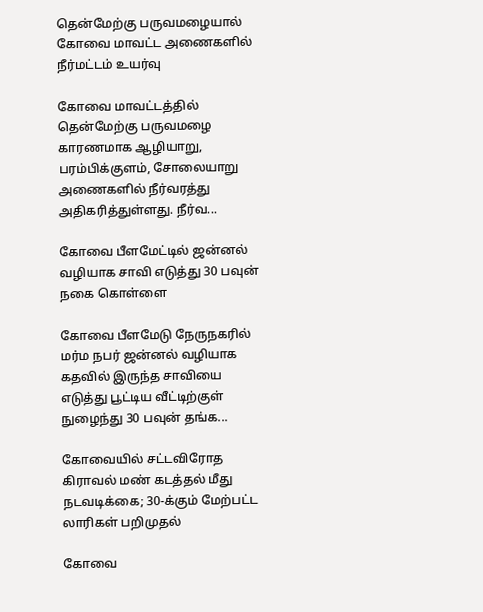தென்மேற்கு பருவமழையால் கோவை மாவட்ட அணைகளில் நீர்மட்டம் உயர்வு

கோவை மாவட்டத்தில் தென்மேற்கு பருவமழை காரணமாக ஆழியாறு, பரம்பிக்குளம், சோலையாறு அணைகளில் நீர்வரத்து அதிகரித்துள்ளது. நீர்வ...

கோவை பீளமேட்டில் ஜன்னல் வழியாக சாவி எடுத்து 30 பவுன் நகை கொள்ளை

கோவை பீளமேடு நேருநகரில் மர்ம நபர் ஜன்னல் வழியாக கதவில் இருந்த சாவியை எடுத்து பூட்டிய வீட்டிற்குள் நுழைந்து 30 பவுன் தங்க...

கோவையில் சட்டவிரோத கிராவல் மண் கடத்தல் மீது நடவடிக்கை; 30-க்கும் மேற்பட்ட லாரிகள் பறிமுதல்

கோவை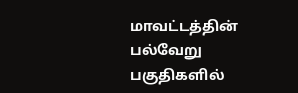மாவட்டத்தின் பல்வேறு பகுதிகளில்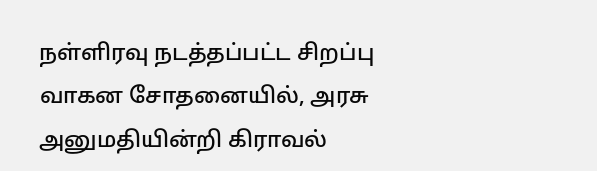நள்ளிரவு நடத்தப்பட்ட சிறப்பு வாகன சோதனையில், அரசு அனுமதியின்றி கிராவல்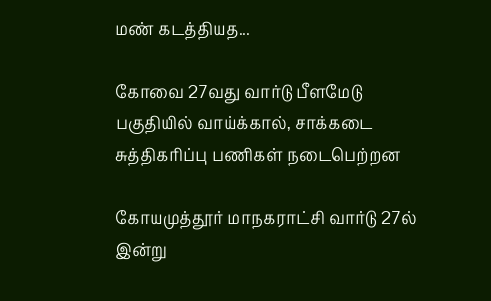மண் கடத்தியத...

கோவை 27வது வார்டு பீளமேடு பகுதியில் வாய்க்கால், சாக்கடை சுத்திகரிப்பு பணிகள் நடைபெற்றன

கோயமுத்தூர் மாநகராட்சி வார்டு 27ல் இன்று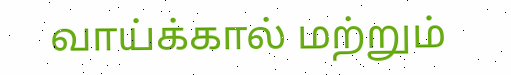வாய்க்கால் மற்றும்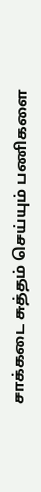சாக்கடை சுத்தம் செய்யும் பணிகளை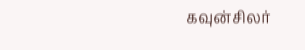கவுன்சிலர்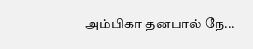அம்பிகா தனபால் நே...